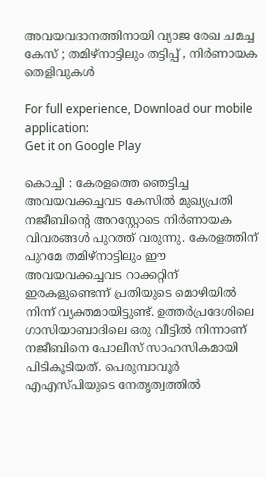അവയവദാനത്തിനായി വ്യാജ രേഖ ചമച്ച കേസ് ; തമിഴ്നാട്ടിലും തട്ടിപ്പ് , നിർണായക തെളിവുകൾ

For full experience, Download our mobile application:
Get it on Google Play

കൊച്ചി : കേരളത്തെ ഞെട്ടിച്ച അവയവക്കച്ചവട കേസിൽ മുഖ്യപ്രതി നജീബിന്റെ അറസ്റ്റോടെ നിർണായക വിവരങ്ങൾ പുറത്ത് വരുന്നു. കേരളത്തിന് പുറമേ തമിഴ്‌നാട്ടിലും ഈ അവയവക്കച്ചവട റാക്കറ്റിന് ഇരകളുണ്ടെന്ന് പ്രതിയുടെ മൊഴിയിൽ നിന്ന് വ്യക്തമായിട്ടുണ്ട്. ഉത്തർപ്രദേശിലെ ഗാസിയാബാദിലെ ഒരു വീട്ടിൽ നിന്നാണ് നജീബിനെ പോലീസ് സാഹസികമായി പിടികൂടിയത്. പെരുമ്പാവൂർ എഎസ്പിയുടെ നേതൃത്വത്തിൽ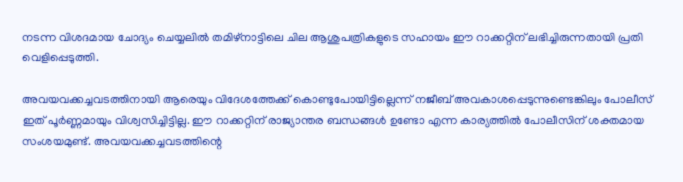നടന്ന വിശദമായ ചോദ്യം ചെയ്യലിൽ തമിഴ്‌നാട്ടിലെ ചില ആശുപത്രികളുടെ സഹായം ഈ റാക്കറ്റിന് ലഭിച്ചിരുന്നതായി പ്രതി വെളിപ്പെടുത്തി.

അവയവക്കച്ചവടത്തിനായി ആരെയും വിദേശത്തേക്ക് കൊണ്ടുപോയിട്ടില്ലെന്ന് നജീബ് അവകാശപ്പെടുന്നുണ്ടെങ്കിലും പോലീസ് ഇത് പൂർണ്ണമായും വിശ്വസിച്ചിട്ടില്ല. ഈ റാക്കറ്റിന് രാജ്യാന്തര ബന്ധങ്ങൾ ഉണ്ടോ എന്ന കാര്യത്തിൽ പോലീസിന് ശക്തമായ സംശയമുണ്ട്. അവയവക്കച്ചവടത്തിന്റെ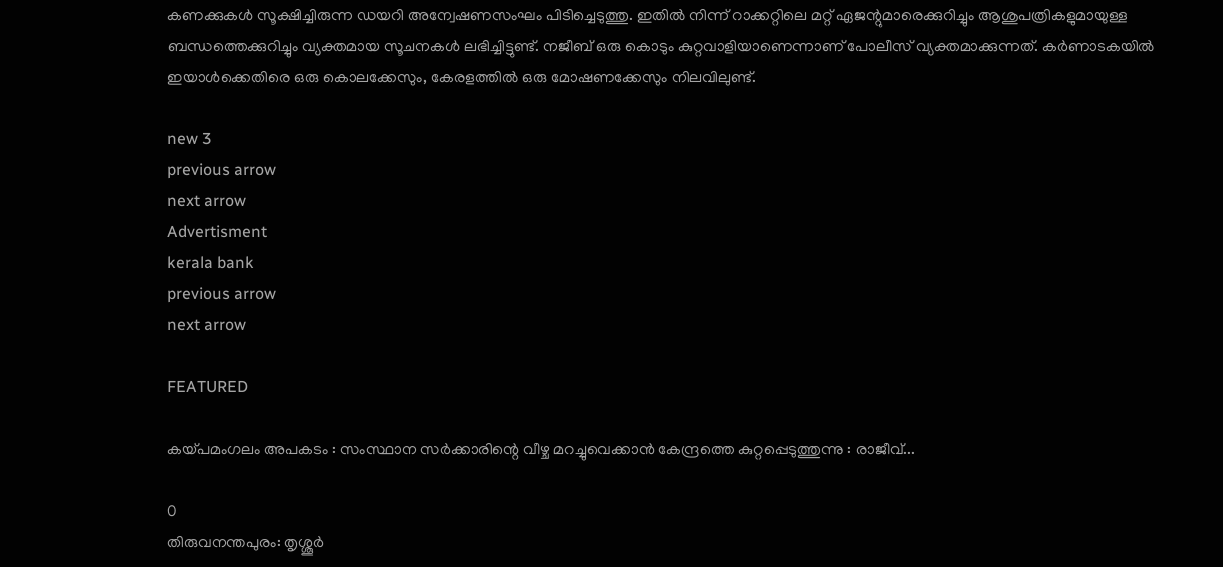കണക്കുകൾ സൂക്ഷിച്ചിരുന്ന ഡയറി അന്വേഷണസംഘം പിടിച്ചെടുത്തു. ഇതിൽ നിന്ന് റാക്കറ്റിലെ മറ്റ് ഏജന്റുമാരെക്കുറിച്ചും ആശുപത്രികളുമായുള്ള ബന്ധത്തെക്കുറിച്ചും വ്യക്തമായ സൂചനകൾ ലഭിച്ചിട്ടുണ്ട്. നജീബ് ഒരു കൊടും കുറ്റവാളിയാണെന്നാണ് പോലീസ് വ്യക്തമാക്കുന്നത്. കർണാടകയിൽ ഇയാൾക്കെതിരെ ഒരു കൊലക്കേസും, കേരളത്തിൽ ഒരു മോഷണക്കേസും നിലവിലുണ്ട്.

new 3
previous arrow
next arrow
Advertisment
kerala bank
previous arrow
next arrow

FEATURED

കയ്പമംഗലം അപകടം : സംസ്ഥാന സർക്കാരിന്റെ വീഴ്ച മറച്ചുവെക്കാൻ കേന്ദ്രത്തെ കുറ്റപ്പെടുത്തുന്നു : രാജീവ്...

0
തിരുവനന്തപുരം: തൃശ്ശൂർ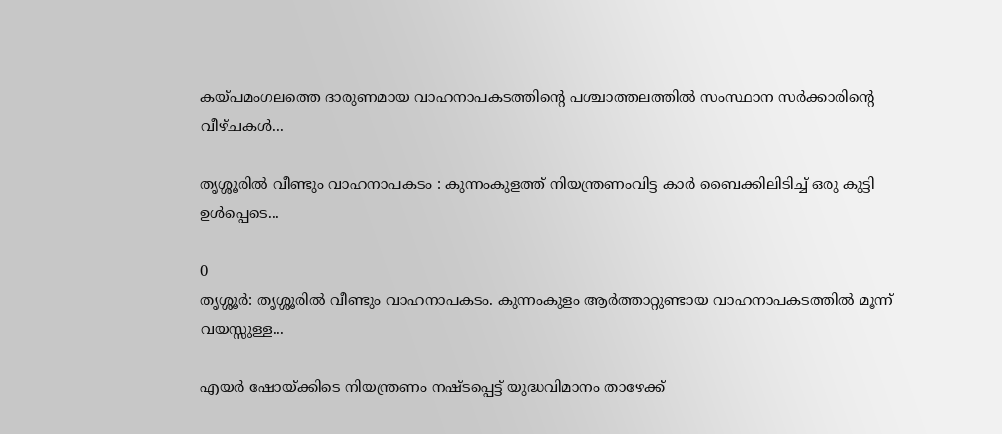കയ്പമംഗലത്തെ ദാരുണമായ വാഹനാപകടത്തിന്റെ പശ്ചാത്തലത്തിൽ സംസ്ഥാന സർക്കാരിന്റെ വീഴ്ചകൾ...

തൃശ്ശൂരിൽ വീണ്ടും വാഹനാപകടം : കുന്നംകുളത്ത് നിയന്ത്രണംവിട്ട കാർ ബൈക്കിലിടിച്ച് ഒരു കുട്ടി ഉൾപ്പെടെ...

0
തൃശ്ശൂർ: തൃശ്ശൂരിൽ വീണ്ടും വാഹനാപകടം. കുന്നംകുളം ആർത്താറ്റുണ്ടായ വാഹനാപകടത്തിൽ മൂന്ന് വയസ്സുള്ള...

എയർ ഷോയ്ക്കിടെ നിയന്ത്രണം നഷ്ടപ്പെട്ട് യുദ്ധവിമാനം താഴേക്ക്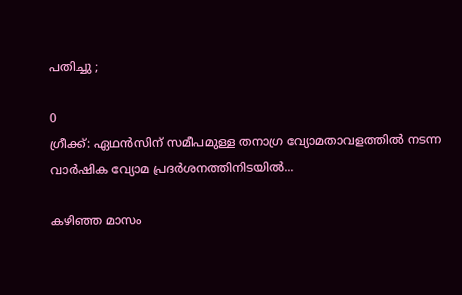പതിച്ചു ;

0
ഗ്രീക്ക്: ഏഥൻസിന് സമീപമുള്ള തനാഗ്ര വ്യോമതാവളത്തിൽ നടന്ന വാർഷിക വ്യോമ പ്രദർശനത്തിനിടയിൽ...

കഴിഞ്ഞ മാസം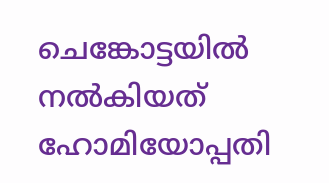ചെങ്കോട്ടയില്‍ നല്‍കിയത് ഹോമിയോപ്പതി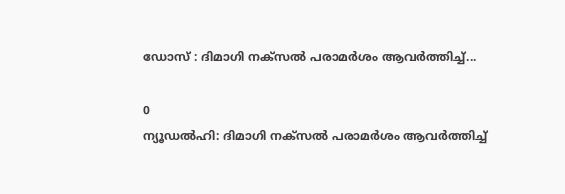ഡോസ് : ദിമാഗി നക്സൽ പരാമർശം ആവർത്തിച്ച്...

0
ന്യൂഡൽഹി: ദിമാഗി നക്‌സല്‍ പരാമര്‍ശം ആവര്‍ത്തിച്ച്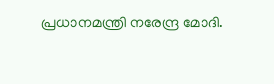പ്രധാനമന്ത്രി നരേന്ദ്ര മോദി.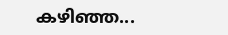കഴിഞ്ഞ...